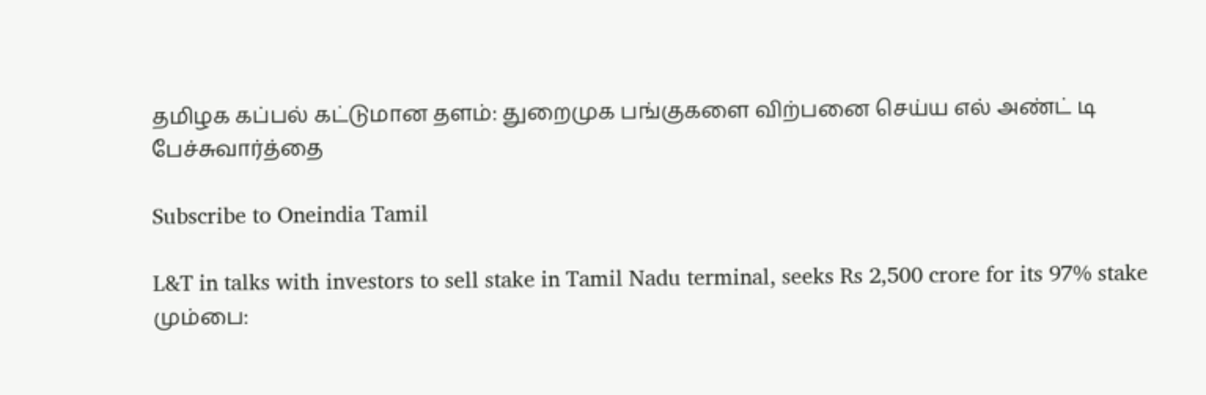தமிழக கப்பல் கட்டுமான தளம்: துறைமுக பங்குகளை விற்பனை செய்ய எல் அண்ட் டி பேச்சுவார்த்தை

Subscribe to Oneindia Tamil

L&T in talks with investors to sell stake in Tamil Nadu terminal, seeks Rs 2,500 crore for its 97% stake
மும்பை: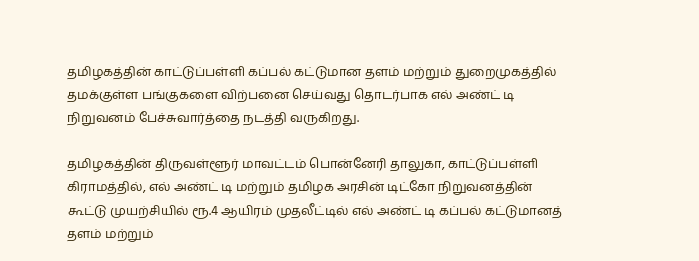தமிழகத்தின் காட்டுப்பள்ளி கப்பல் கட்டுமான தளம் மற்றும் துறைமுகத்தில் தமக்குள்ள பங்குகளை விற்பனை செய்வது தொடர்பாக எல் அண்ட் டி நிறுவனம் பேச்சுவார்த்தை நடத்தி வருகிறது.

தமிழகத்தின் திருவள்ளூர் மாவட்டம் பொன்னேரி தாலுகா, காட்டுப்பள்ளி கிராமத்தில், எல் அண்ட் டி மற்றும் தமிழக அரசின் டிட்கோ நிறுவனத்தின் கூட்டு முயற்சியில் ரூ.4 ஆயிரம் முதலீட்டில் எல் அண்ட் டி கப்பல் கட்டுமானத் தளம் மற்றும்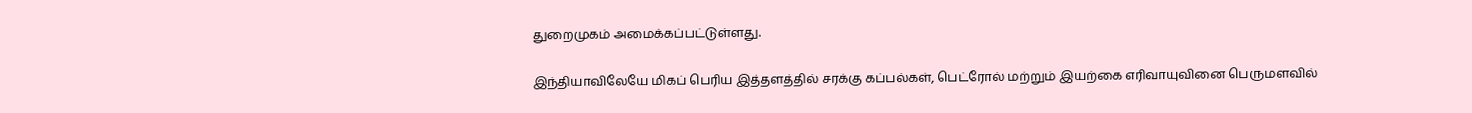துறைமுகம் அமைக்கப்பட்டுள்ளது.

இந்தியாவிலேயே மிகப் பெரிய இத்தளத்தில் சரக்கு கப்பல்கள், பெட்ரோல் மற்றும் இயற்கை எரிவாயுவினை பெருமளவில்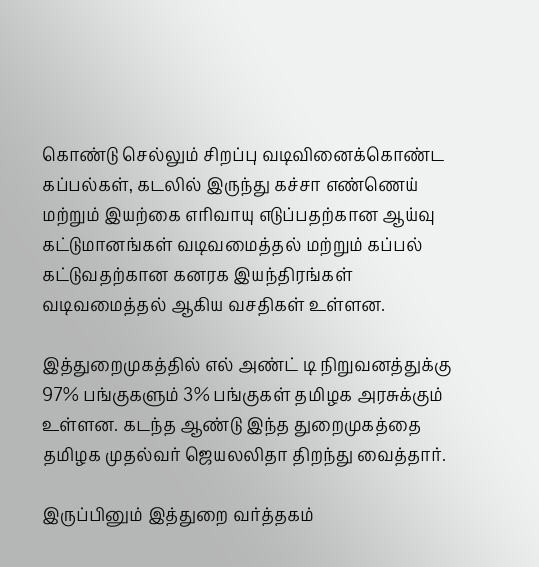கொண்டு செல்லும் சிறப்பு வடிவினைக்கொண்ட கப்பல்கள், கடலில் இருந்து கச்சா எண்ணெய் மற்றும் இயற்கை எரிவாயு எடுப்பதற்கான ஆய்வு கட்டுமானங்கள் வடிவமைத்தல் மற்றும் கப்பல் கட்டுவதற்கான கனரக இயந்திரங்கள் வடிவமைத்தல் ஆகிய வசதிகள் உள்ளன.

இத்துறைமுகத்தில் எல் அண்ட் டி நிறுவனத்துக்கு 97% பங்குகளும் 3% பங்குகள் தமிழக அரசுக்கும் உள்ளன. கடந்த ஆண்டு இந்த துறைமுகத்தை தமிழக முதல்வர் ஜெயலலிதா திறந்து வைத்தார்.

இருப்பினும் இத்துறை வர்த்தகம்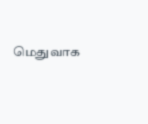மெதுவாக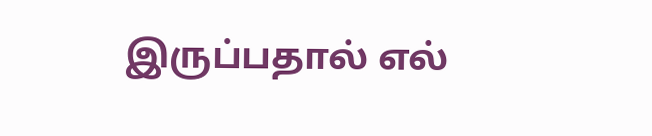இருப்பதால் எல்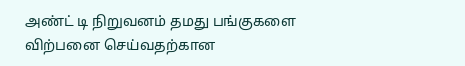அண்ட் டி நிறுவனம் தமது பங்குகளை விற்பனை செய்வதற்கான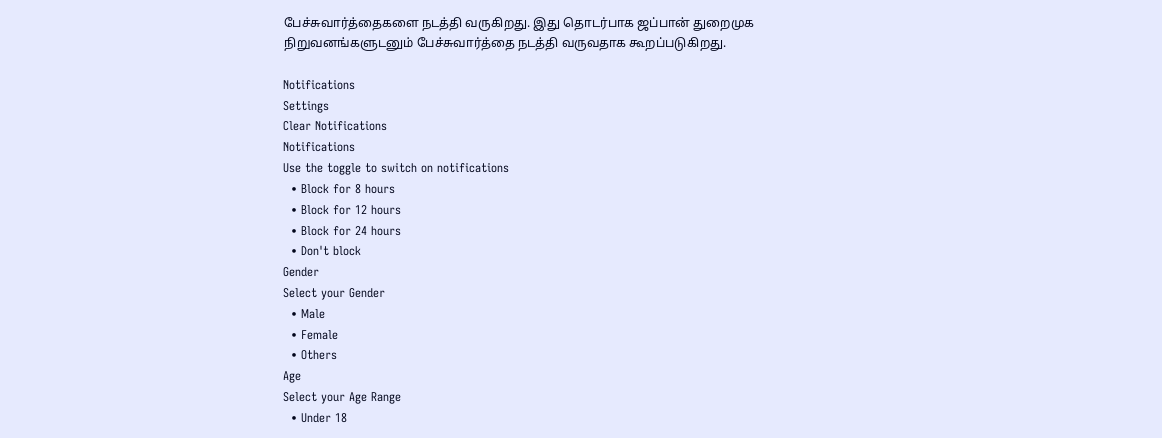பேச்சுவார்த்தைகளை நடத்தி வருகிறது. இது தொடர்பாக ஜப்பான் துறைமுக நிறுவனங்களுடனும் பேச்சுவார்த்தை நடத்தி வருவதாக கூறப்படுகிறது.

Notifications
Settings
Clear Notifications
Notifications
Use the toggle to switch on notifications
  • Block for 8 hours
  • Block for 12 hours
  • Block for 24 hours
  • Don't block
Gender
Select your Gender
  • Male
  • Female
  • Others
Age
Select your Age Range
  • Under 18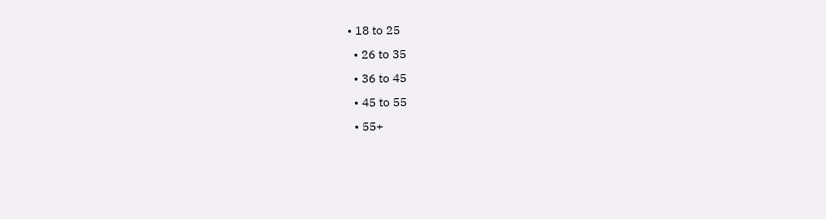• 18 to 25
  • 26 to 35
  • 36 to 45
  • 45 to 55
  • 55+